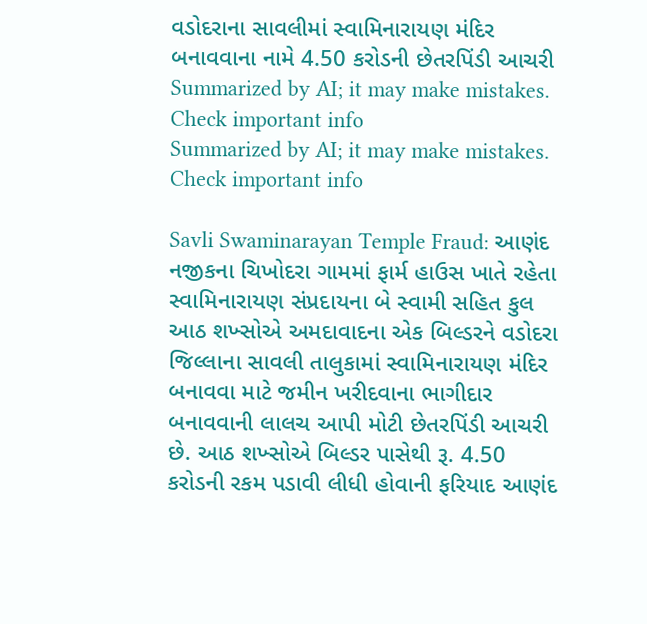વડોદરાના સાવલીમાં સ્વામિનારાયણ મંદિર બનાવવાના નામે 4.50 કરોડની છેતરપિંડી આચરી
Summarized by AI; it may make mistakes. Check important info
Summarized by AI; it may make mistakes. Check important info

Savli Swaminarayan Temple Fraud: આણંદ નજીકના ચિખોદરા ગામમાં ફાર્મ હાઉસ ખાતે રહેતા સ્વામિનારાયણ સંપ્રદાયના બે સ્વામી સહિત કુલ આઠ શખ્સોએ અમદાવાદના એક બિલ્ડરને વડોદરા જિલ્લાના સાવલી તાલુકામાં સ્વામિનારાયણ મંદિર બનાવવા માટે જમીન ખરીદવાના ભાગીદાર બનાવવાની લાલચ આપી મોટી છેતરપિંડી આચરી છે. આઠ શખ્સોએ બિલ્ડર પાસેથી રૂ. 4.50 કરોડની રકમ પડાવી લીધી હોવાની ફરિયાદ આણંદ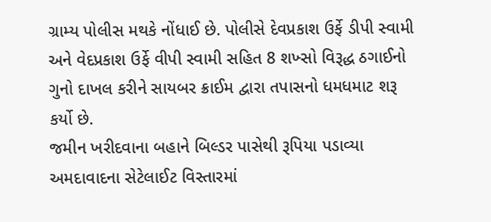ગ્રામ્ય પોલીસ મથકે નોંધાઈ છે. પોલીસે દેવપ્રકાશ ઉર્ફે ડીપી સ્વામી અને વેદપ્રકાશ ઉર્ફે વીપી સ્વામી સહિત 8 શખ્સો વિરૂદ્ધ ઠગાઈનો ગુનો દાખલ કરીને સાયબર ક્રાઈમ દ્વારા તપાસનો ધમધમાટ શરૂ કર્યો છે.
જમીન ખરીદવાના બહાને બિલ્ડર પાસેથી રૂપિયા પડાવ્યા
અમદાવાદના સેટેલાઈટ વિસ્તારમાં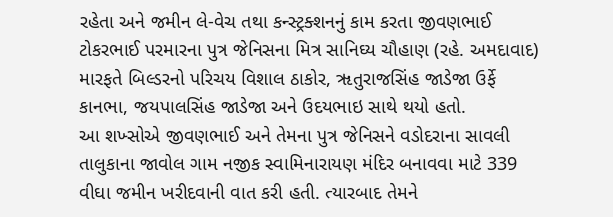રહેતા અને જમીન લે-વેચ તથા કન્સ્ટ્રક્શનનું કામ કરતા જીવણભાઈ ટોકરભાઈ પરમારના પુત્ર જેનિસના મિત્ર સાનિઘ્ય ચૌહાણ (રહે. અમદાવાદ) મારફતે બિલ્ડરનો પરિચય વિશાલ ઠાકોર, ૠતુરાજસિંહ જાડેજા ઉર્ફે કાનભા, જયપાલસિંહ જાડેજા અને ઉદયભાઇ સાથે થયો હતો.
આ શખ્સોએ જીવણભાઈ અને તેમના પુત્ર જેનિસને વડોદરાના સાવલી તાલુકાના જાવોલ ગામ નજીક સ્વામિનારાયણ મંદિર બનાવવા માટે 339 વીઘા જમીન ખરીદવાની વાત કરી હતી. ત્યારબાદ તેમને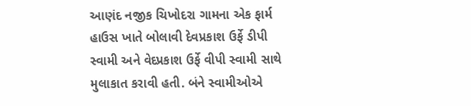આણંદ નજીક ચિખોદરા ગામના એક ફાર્મ હાઉસ ખાતે બોલાવી દેવપ્રકાશ ઉર્ફે ડીપી સ્વામી અને વેદપ્રકાશ ઉર્ફે વીપી સ્વામી સાથે મુલાકાત કરાવી હતી. બંને સ્વામીઓએ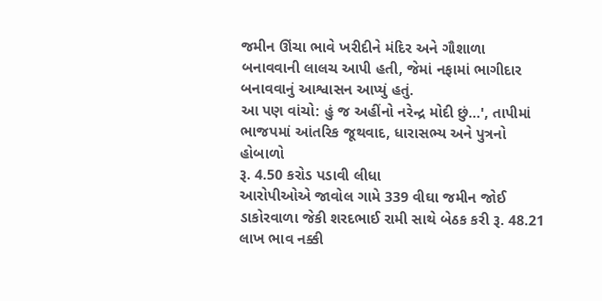જમીન ઊંચા ભાવે ખરીદીને મંદિર અને ગૌશાળા બનાવવાની લાલચ આપી હતી, જેમાં નફામાં ભાગીદાર બનાવવાનું આશ્વાસન આપ્યું હતું.
આ પણ વાંચો: હું જ અહીંનો નરેન્દ્ર મોદી છું...', તાપીમાં ભાજપમાં આંતરિક જૂથવાદ, ધારાસભ્ય અને પુત્રનો હોબાળો
રૂ. 4.50 કરોડ પડાવી લીધા
આરોપીઓએ જાવોલ ગામે 339 વીઘા જમીન જોઈ ડાકોરવાળા જેકી શરદભાઈ રામી સાથે બેઠક કરી રૂ. 48.21 લાખ ભાવ નક્કી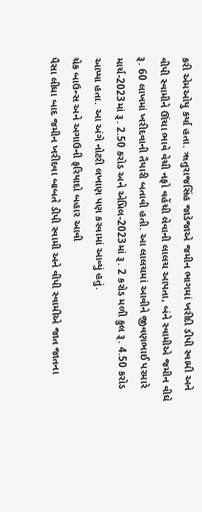કરી એમઓયુ કર્યા હતા. ૠતુરાજસિંહ જાડેજાએ જમીન ભાગમાં ખરીદી ડીપી સ્વામી અને વીપી સ્વામીને ઊંચા ભાવે વેચી નફો વહેંચી લેવાની લાલચ આપતા, બંને સ્વામીએ જમીન વીઘે રૂ. 60 લાખમાં ખરીદવાની તૈયારી બતાવી હતી. આ લાલચમાં આવીને જીવણભાઈ પરમારે માર્ચ-2023માં રૂ. 2.50 કરોડ અને એપ્રિલ-2023માં રૂ. 2 કરોડ મળી કુલ રૂ. 4.50 કરોડ આપ્યા હતા. આ અંગે નોટરી લખાણ પણ કરવામાં આવ્યું હતું.
ચેક બાઉન્સ અને અગાઉની ફરિયાદો બહાર આવી
પૈસા લીધા બાદ જમીન ખરીદવા બાબતે ડીપી સ્વામી અને વીપી સ્વામીએ જાત જાતના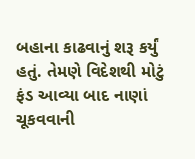બહાના કાઢવાનું શરૂ કર્યું હતું. તેમણે વિદેશથી મોટું ફંડ આવ્યા બાદ નાણાં ચૂકવવાની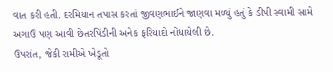વાત કરી હતી. દરમિયાન તપાસ કરતાં જીવણભાઈને જાણવા મળ્યું હતું કે ડીપી સ્વામી સામે અગાઉ પણ આવી છેતરપિંડીની અનેક ફરિયાદો નોંધાયેલી છે.
ઉપરાંત, જેકી રામીએ ખેડૂતો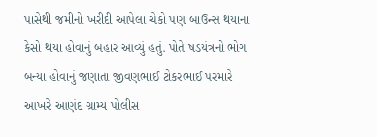પાસેથી જમીનો ખરીદી આપેલા ચેકો પણ બાઉન્સ થયાના કેસો થયા હોવાનું બહાર આવ્યું હતું. પોતે ષડયંત્રનો ભોગ બન્યા હોવાનું જણાતા જીવણભાઈ ટોકરભાઈ પરમારે આખરે આણંદ ગ્રામ્ય પોલીસ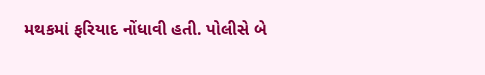મથકમાં ફરિયાદ નોંધાવી હતી. પોલીસે બે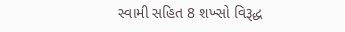સ્વામી સહિત 8 શખ્સો વિરૂદ્ધ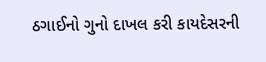ઠગાઈનો ગુનો દાખલ કરી કાયદેસરની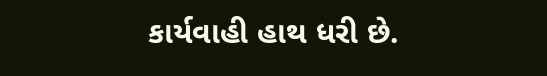કાર્યવાહી હાથ ધરી છે.